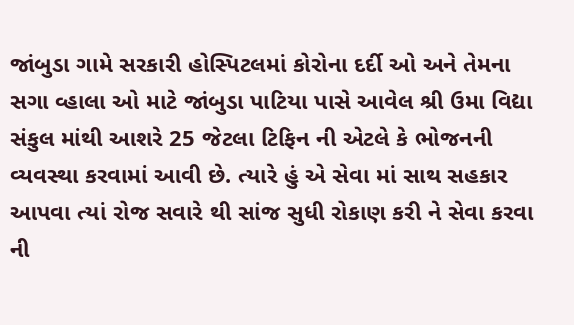જાંબુડા ગામે સરકારી હોસ્પિટલમાં કોરોના દર્દી ઓ અને તેમના સગા વ્હાલા ઓ માટે જાંબુડા પાટિયા પાસે આવેલ શ્રી ઉમા વિદ્યા સંકુલ માંથી આશરે 25 જેટલા ટિફિન ની એટલે કે ભોજનની વ્યવસ્થા કરવામાં આવી છે. ત્યારે હું એ સેવા માં સાથ સહકાર આપવા ત્યાં રોજ સવારે થી સાંજ સુધી રોકાણ કરી ને સેવા કરવા ની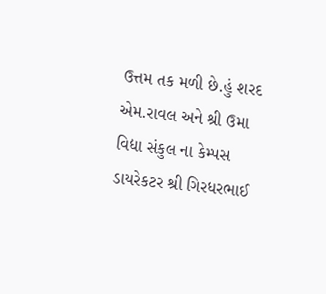ઉત્તમ તક મળી છે.હું શરદ એમ.રાવલ અને શ્રી ઉમા વિદ્યા સંકુલ ના કેમ્પસ ડાયરેકટર શ્રી ગિરધરભાઈ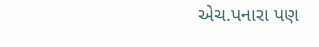એચ.પનારા પણ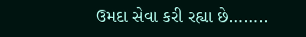ઉમદા સેવા કરી રહ્યા છે……..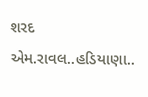શરદ એમ.રાવલ..હડિયાણા..